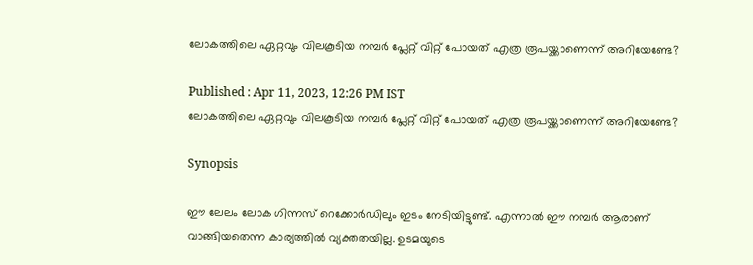ലോകത്തിലെ ഏറ്റവും വിലകൂടിയ നമ്പർ പ്ലേറ്റ് വിറ്റ് പോയത് എത്ര രൂപയ്ക്കാണെന്ന് അറിയേണ്ടേ?

Published : Apr 11, 2023, 12:26 PM IST
ലോകത്തിലെ ഏറ്റവും വിലകൂടിയ നമ്പർ പ്ലേറ്റ് വിറ്റ് പോയത് എത്ര രൂപയ്ക്കാണെന്ന് അറിയേണ്ടേ?

Synopsis

ഈ ലേലം ലോക ഗിന്നസ് റെക്കോര്‍ഡിലും ഇടം നേടിയിട്ടുണ്ട്. എന്നാല്‍ ഈ നമ്പര്‍ ആരാണ് വാങ്ങിയതെന്ന കാര്യത്തില്‍ വ്യക്തതയില്ല. ഉടമയുടെ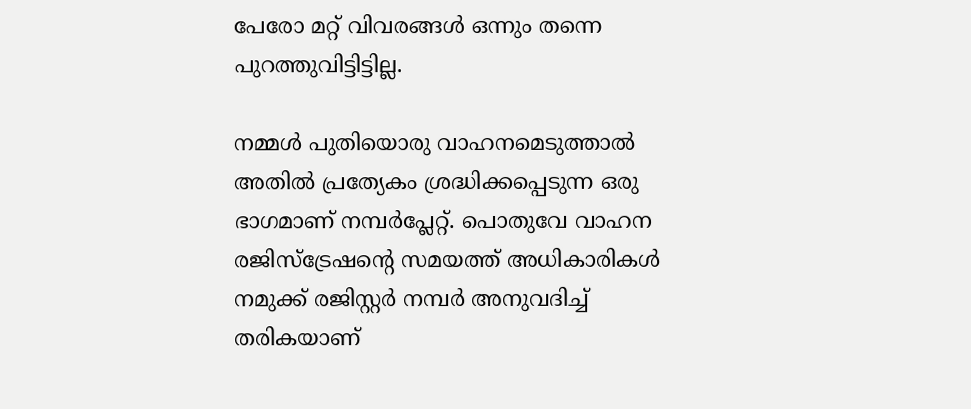പേരോ മറ്റ് വിവരങ്ങള്‍ ഒന്നും തന്നെ പുറത്തുവിട്ടിട്ടില്ല.

നമ്മൾ പുതിയൊരു വാഹനമെടുത്താൽ അതിൽ പ്രത്യേകം ശ്രദ്ധിക്കപ്പെടുന്ന ഒരു ഭാഗമാണ് നമ്പർപ്ലേറ്റ്. പൊതുവേ വാഹന രജിസ്‌ട്രേഷന്റെ സമയത്ത് അധികാരികൾ നമുക്ക് രജിസ്റ്റർ നമ്പർ അനുവദിച്ച് തരികയാണ്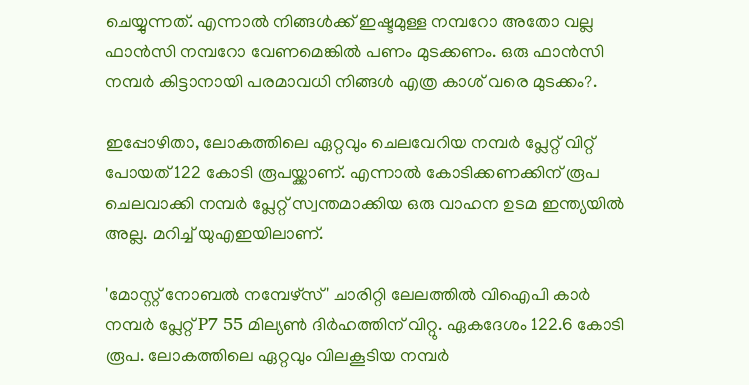ചെയ്യുന്നത്. എന്നാൽ നിങ്ങൾക്ക് ഇഷ്ടമുള്ള നമ്പറോ അതോ വല്ല ഫാൻസി നമ്പറോ വേണമെങ്കിൽ പണം മുടക്കണം. ഒരു ഫാൻസി നമ്പർ കിട്ടാനായി പരമാവധി നിങ്ങൾ എത്ര കാശ് വരെ മുടക്കം?.

ഇപ്പോഴിതാ, ലോകത്തിലെ ഏറ്റവും ചെലവേറിയ നമ്പർ പ്ലേറ്റ് വിറ്റ് പോയത് 122 കോടി രൂപയ്ക്കാണ്. എന്നാൽ കോടിക്കണക്കിന് രൂപ ചെലവാക്കി നമ്പർ പ്ലേറ്റ് സ്വന്തമാക്കിയ ഒരു വാഹന ഉടമ ഇന്ത്യയിൽ അല്ല. മറിച്ച് യുഎഇയിലാണ്.

'മോസ്റ്റ് നോബൽ നമ്പേഴ്‌സ്' ചാരിറ്റി ലേലത്തിൽ വിഐപി കാർ നമ്പർ പ്ലേറ്റ് P7 55 മില്യൺ ദിർഹത്തിന് വിറ്റു. ഏകദേശം 122.6 കോടി രൂപ. ലോകത്തിലെ ഏറ്റവും വിലകൂടിയ നമ്പർ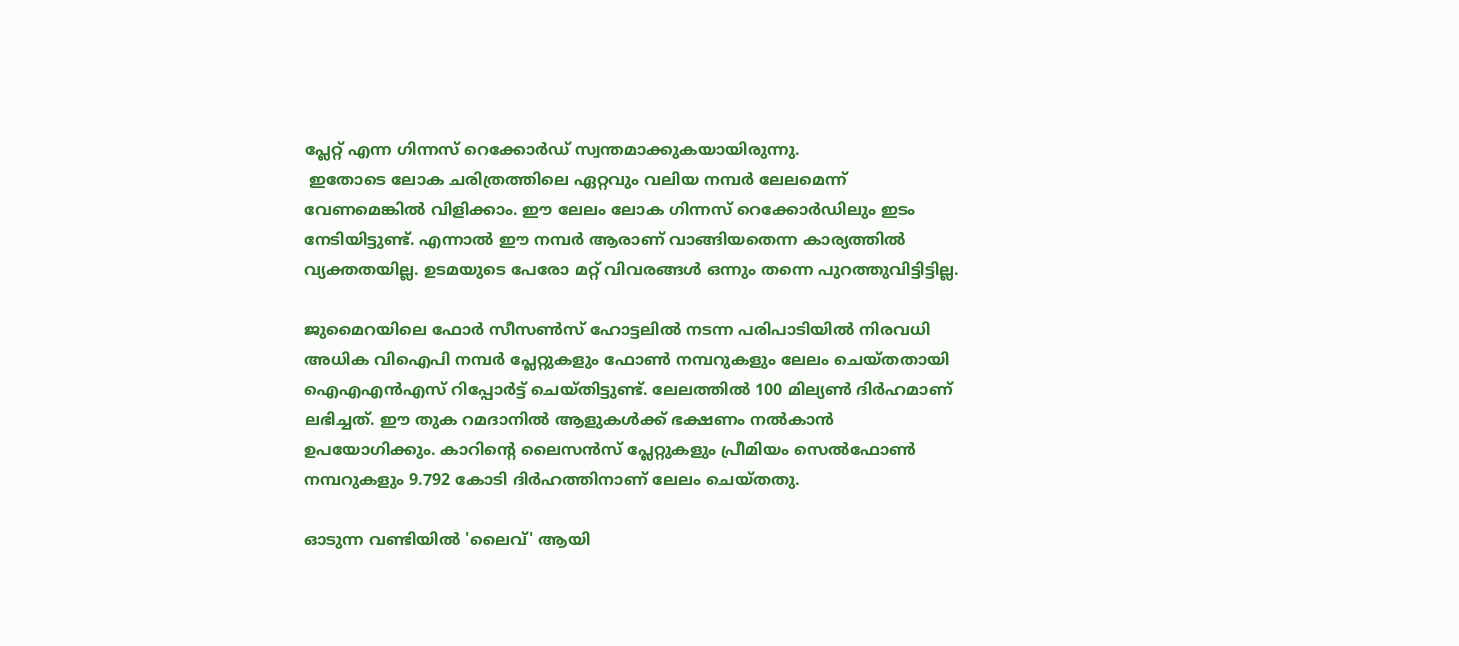പ്ലേറ്റ് എന്ന ഗിന്നസ് റെക്കോർഡ് സ്വന്തമാക്കുകയായിരുന്നു.
 ഇതോടെ ലോക ചരിത്രത്തിലെ ഏറ്റവും വലിയ നമ്പർ ലേലമെന്ന് വേണമെങ്കിൽ വിളിക്കാം. ഈ ലേലം ലോക ഗിന്നസ് റെക്കോർഡിലും ഇടം നേടിയിട്ടുണ്ട്. എന്നാൽ ഈ നമ്പർ ആരാണ് വാങ്ങിയതെന്ന കാര്യത്തിൽ വ്യക്തതയില്ല. ഉടമയുടെ പേരോ മറ്റ് വിവരങ്ങൾ ഒന്നും തന്നെ പുറത്തുവിട്ടിട്ടില്ല.

ജുമൈറയിലെ ഫോർ സീസൺസ് ഹോട്ടലിൽ നടന്ന പരിപാടിയിൽ നിരവധി അധിക വിഐപി നമ്പർ പ്ലേറ്റുകളും ഫോൺ നമ്പറുകളും ലേലം ചെയ്തതായി ഐഎഎൻഎസ് റിപ്പോർട്ട് ചെയ്തിട്ടുണ്ട്. ലേലത്തിൽ 100 മില്യൺ ദിർഹമാണ് ലഭിച്ചത്. ഈ തുക റമദാനിൽ ആളുകൾക്ക് ഭക്ഷണം നൽകാൻ ഉപയോഗിക്കും. കാറിന്റെ ലൈസൻസ് പ്ലേറ്റുകളും പ്രീമിയം സെൽഫോൺ നമ്പറുകളും 9.792 കോടി ദിർഹത്തിനാണ് ലേലം ചെയ്തതു.

ഓടുന്ന വണ്ടിയില്‍ 'ലൈവ്' ആയി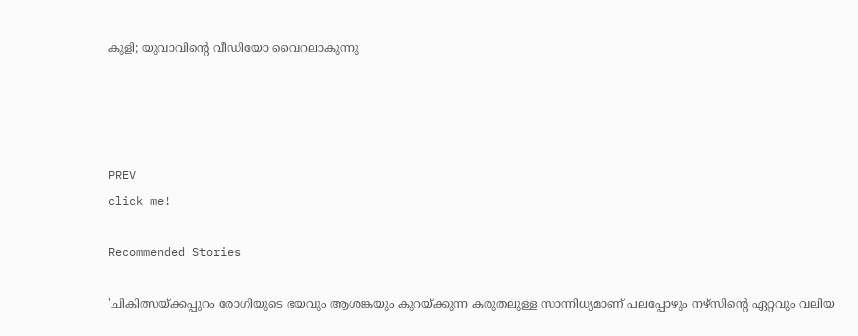കുളി; യുവാവിന്‍റെ വീഡിയോ വൈറലാകുന്നു




PREV
click me!

Recommended Stories

'ചികിത്സയ്ക്കപ്പുറം രോഗിയുടെ ഭയവും ആശങ്കയും കുറയ്ക്കുന്ന കരുതലുള്ള സാന്നിധ്യമാണ് പലപ്പോഴും നഴ്സിന്റെ ഏറ്റവും വലിയ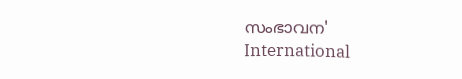സംഭാവന'
International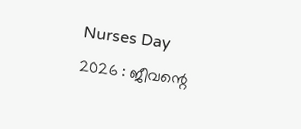Nurses Day 2026 : ജീവന്റെ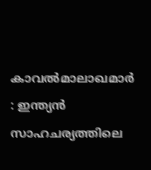കാവൽമാലാഖമാർ : ഇന്ത്യൻ സാഹചര്യത്തിലെ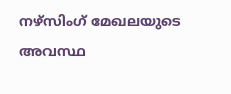നഴ്സിംഗ് മേഖലയുടെ അവസ്ഥ